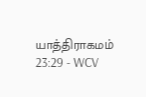யாத்திராகமம் 23:29 - WCV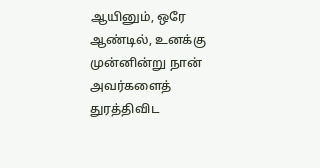ஆயினும், ஒரே ஆண்டில், உனக்கு முன்னின்று நான் அவர்களைத் துரத்திவிட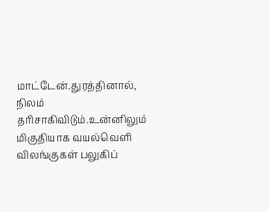மாட்டேன்.துரத்தினால், நிலம் தரிசாகிவிடும்.உன்னிலும் மிகுதியாக வயல்வெளி விலங்குகள் பலுகிப்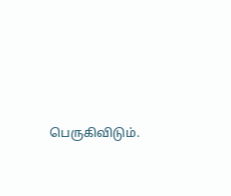பெருகிவிடும்.